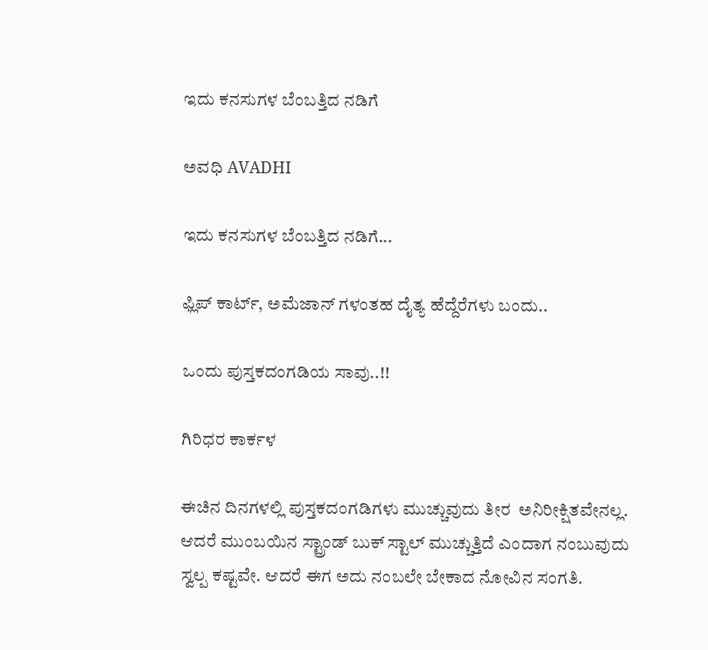ಇದು ಕನಸುಗಳ ಬೆಂಬತ್ತಿದ ನಡಿಗೆ‍

ಅವಧಿ AVADHI

ಇದು ಕನಸುಗಳ ಬೆಂಬತ್ತಿದ ನಡಿಗೆ...

ಫ್ಲಿಪ್ ಕಾರ್ಟ್, ಅಮೆಜಾನ್ ಗಳಂತಹ ದೈತ್ಯ ಹೆದ್ದೆರೆಗಳು ಬಂದು..

ಒಂದು ಪುಸ್ತಕದಂಗಡಿಯ ಸಾವು..!!

ಗಿರಿಧರ ಕಾರ್ಕಳ

ಈಚಿನ ದಿನಗಳಲ್ಲಿ ಪುಸ್ತಕದಂಗಡಿಗಳು ಮುಚ್ಚುವುದು ತೀರ  ಅನಿರೀಕ್ಷಿತವೇನಲ್ಲ. ಆದರೆ ಮುಂಬಯಿನ ಸ್ಟ್ರಾಂಡ್ ಬುಕ್ ಸ್ಟಾಲ್ ಮುಚ್ಚುತ್ತಿದೆ ಎಂದಾಗ ನಂಬುವುದು ಸ್ವಲ್ಪ ಕಷ್ಟವೇ. ಆದರೆ ಈಗ ಅದು ನಂಬಲೇ ಬೇಕಾದ ನೋವಿನ ಸಂಗತಿ.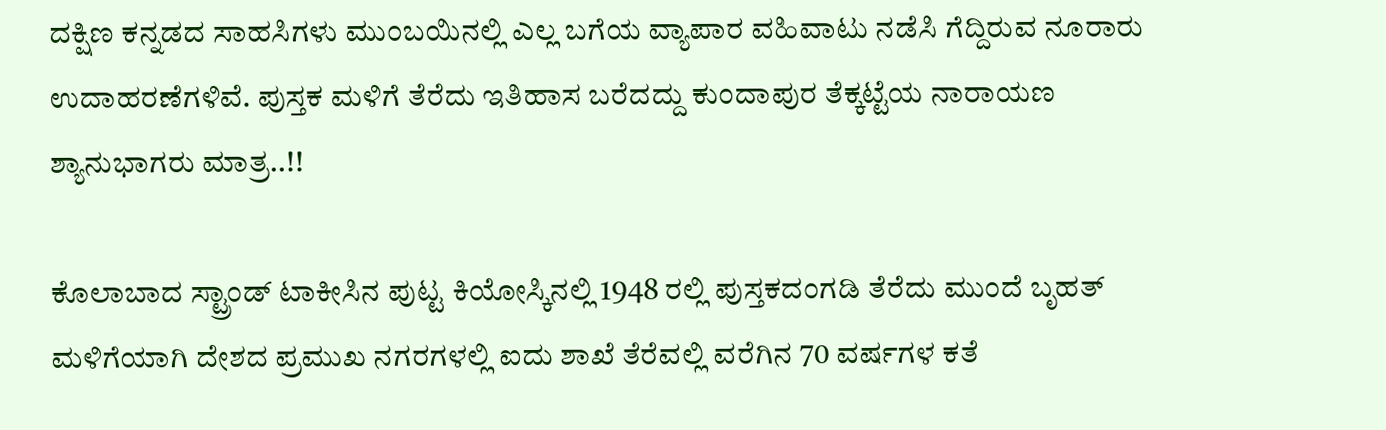ದಕ್ಷಿಣ ಕನ್ನಡದ ಸಾಹಸಿಗಳು ಮುಂಬಯಿನಲ್ಲಿ ಎಲ್ಲ ಬಗೆಯ ವ್ಯಾಪಾರ ವಹಿವಾಟು ನಡೆಸಿ ಗೆದ್ದಿರುವ ನೂರಾರು ಉದಾಹರಣೆಗಳಿವೆ. ಪುಸ್ತಕ ಮಳಿಗೆ ತೆರೆದು ಇತಿಹಾಸ ಬರೆದದ್ದು ಕುಂದಾಪುರ ತೆಕ್ಕಟ್ಟೆಯ ನಾರಾಯಣ ಶ್ಯಾನುಭಾಗರು ಮಾತ್ರ..!!

ಕೊಲಾಬಾದ ಸ್ಟ್ರಾಂಡ್ ಟಾಕೀಸಿನ ಪುಟ್ಟ ಕಿಯೋಸ್ಕಿನಲ್ಲಿ 1948 ರಲ್ಲಿ ಪುಸ್ತಕದಂಗಡಿ ತೆರೆದು ಮುಂದೆ ಬೃಹತ್ ಮಳಿಗೆಯಾಗಿ ದೇಶದ ಪ್ರಮುಖ ನಗರಗಳಲ್ಲಿ ಐದು ಶಾಖೆ ತೆರೆವಲ್ಲಿ ವರೆಗಿನ 70 ವರ್ಷಗಳ ಕತೆ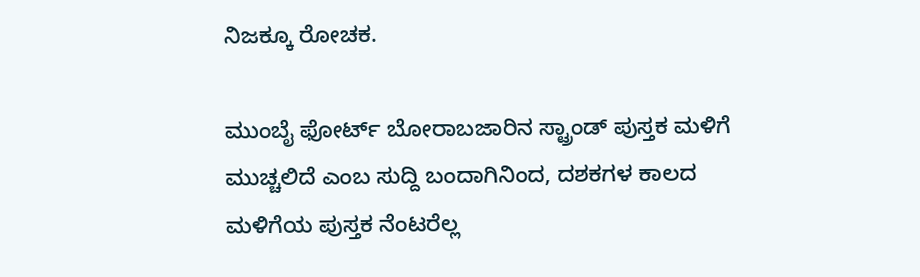ನಿಜಕ್ಕೂ ರೋಚಕ.

ಮುಂಬೈ ಫೋರ್ಟ್ ಬೋರಾಬಜಾರಿನ ಸ್ಟ್ರಾಂಡ್ ಪುಸ್ತಕ ಮಳಿಗೆ ಮುಚ್ಚಲಿದೆ ಎಂಬ ಸುದ್ದಿ ಬಂದಾಗಿನಿಂದ, ದಶಕಗಳ ಕಾಲದ ಮಳಿಗೆಯ ಪುಸ್ತಕ ನೆಂಟರೆಲ್ಲ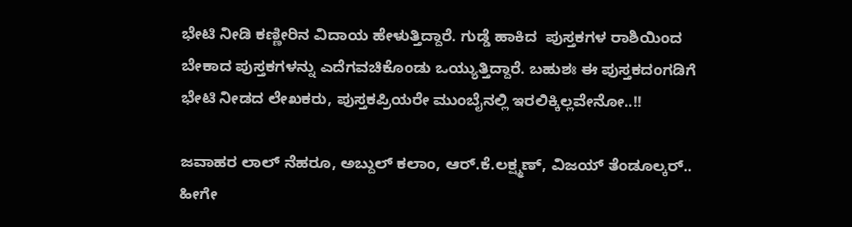ಭೇಟಿ ನೀಡಿ ಕಣ್ಣೀರಿನ ವಿದಾಯ ಹೇಳುತ್ತಿದ್ದಾರೆ. ಗುಡ್ಡೆ ಹಾಕಿದ  ಪುಸ್ತಕಗಳ ರಾಶಿಯಿಂದ ಬೇಕಾದ ಪುಸ್ತಕಗಳನ್ನು ಎದೆಗವಚಿಕೊಂಡು ಒಯ್ಯುತ್ತಿದ್ದಾರೆ. ಬಹುಶಃ ಈ ಪುಸ್ತಕದಂಗಡಿಗೆ ಭೇಟಿ ನೀಡದ ಲೇಖಕರು, ಪುಸ್ತಕಪ್ರಿಯರೇ ಮುಂಬೈನಲ್ಲಿ ಇರಲಿಕ್ಕಿಲ್ಲವೇನೋ..!!

ಜವಾಹರ ಲಾಲ್ ನೆಹರೂ, ಅಬ್ದುಲ್ ಕಲಾಂ, ಆರ್.ಕೆ.ಲಕ್ಷ್ಮಣ್, ವಿಜಯ್ ತೆಂಡೂಲ್ಕರ್.. ಹೀಗೇ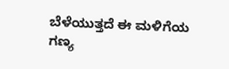ಬೆಳೆಯುತ್ತದೆ ಈ ಮಳಿಗೆಯ ಗಣ್ಯ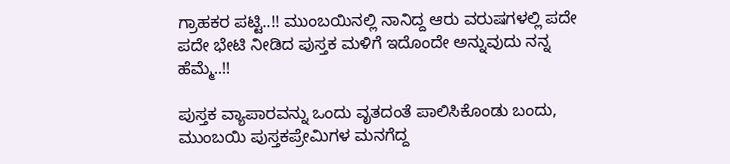ಗ್ರಾಹಕರ ಪಟ್ಟಿ..!! ಮುಂಬಯಿನಲ್ಲಿ ನಾನಿದ್ದ ಆರು ವರುಷಗಳಲ್ಲಿ ಪದೇ ಪದೇ ಭೇಟಿ ನೀಡಿದ ಪುಸ್ತಕ ಮಳಿಗೆ ಇದೊಂದೇ ಅನ್ನುವುದು ನನ್ನ ಹೆಮ್ಮೆ..!!

ಪುಸ್ತಕ ವ್ಯಾಪಾರವನ್ನು ಒಂದು ವೃತದಂತೆ ಪಾಲಿಸಿಕೊಂಡು ಬಂದು, ಮುಂಬಯಿ ಪುಸ್ತಕಪ್ರೇಮಿಗಳ ಮನಗೆದ್ದ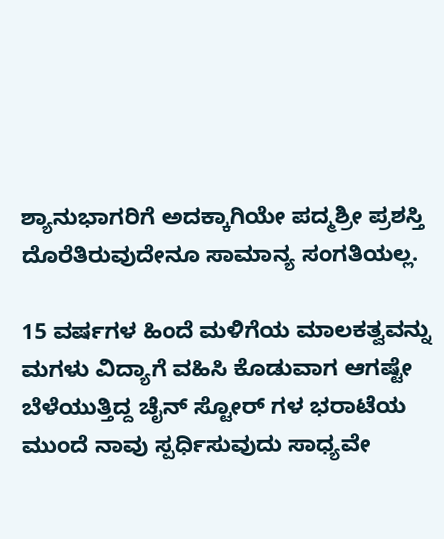ಶ್ಯಾನುಭಾಗರಿಗೆ ಅದಕ್ಕಾಗಿಯೇ ಪದ್ಮಶ್ರೀ ಪ್ರಶಸ್ತಿ ದೊರೆತಿರುವುದೇನೂ ಸಾಮಾನ್ಯ ಸಂಗತಿಯಲ್ಲ.

15 ವರ್ಷಗಳ ಹಿಂದೆ ಮಳಿಗೆಯ ಮಾಲಕತ್ವವನ್ನು ಮಗಳು ವಿದ್ಯಾಗೆ ವಹಿಸಿ ಕೊಡುವಾಗ ಆಗಷ್ಟೇ ಬೆಳೆಯುತ್ತಿದ್ದ ಚೈನ್ ಸ್ಟೋರ್ ಗಳ ಭರಾಟೆಯ ಮುಂದೆ ನಾವು ಸ್ಪರ್ಧಿಸುವುದು ಸಾಧ್ಯವೇ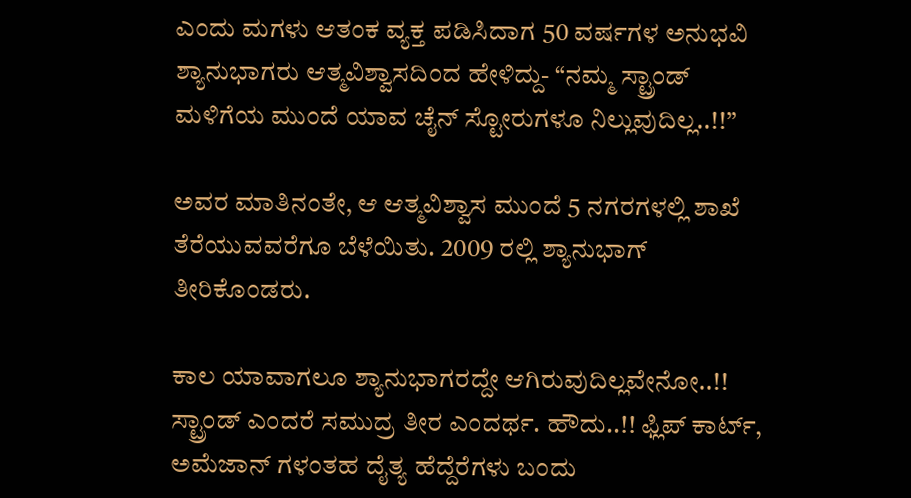ಎಂದು ಮಗಳು ಆತಂಕ ವ್ಯಕ್ತ ಪಡಿಸಿದಾಗ 50 ವರ್ಷಗಳ ಅನುಭವಿ ಶ್ಯಾನುಭಾಗರು ಆತ್ಮವಿಶ್ವಾಸದಿಂದ ಹೇಳಿದ್ದು- “ನಮ್ಮ ಸ್ಟ್ರಾಂಡ್ ಮಳಿಗೆಯ ಮುಂದೆ ಯಾವ ಚೈನ್ ಸ್ಟೋರುಗಳೂ ನಿಲ್ಲುವುದಿಲ್ಲ..!!”

ಅವರ ಮಾತಿನಂತೇ, ಆ ಆತ್ಮವಿಶ್ವಾಸ ಮುಂದೆ 5 ನಗರಗಳಲ್ಲಿ ಶಾಖೆ ತೆರೆಯುವವರೆಗೂ ಬೆಳೆಯಿತು. 2009 ರಲ್ಲಿ ಶ್ಯಾನುಭಾಗ್ ತೀರಿಕೊಂಡರು.

ಕಾಲ ಯಾವಾಗಲೂ ಶ್ಯಾನುಭಾಗರದ್ದೇ ಆಗಿರುವುದಿಲ್ಲವೇನೋ..!! ಸ್ಟ್ರಾಂಡ್ ಎಂದರೆ ಸಮುದ್ರ ತೀರ ಎಂದರ್ಥ. ಹೌದು..!! ಫ್ಲಿಪ್ ಕಾರ್ಟ್, ಅಮೆಜಾನ್ ಗಳಂತಹ ದೈತ್ಯ ಹೆದ್ದೆರೆಗಳು ಬಂದು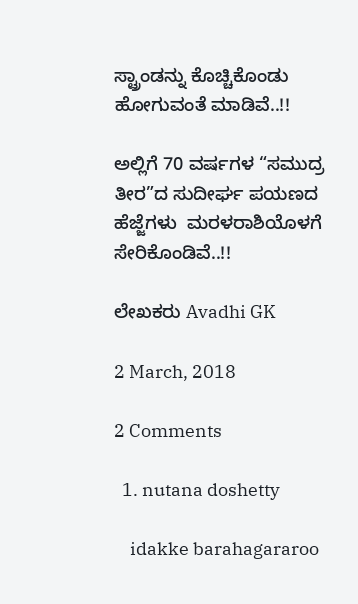ಸ್ಟ್ರಾಂಡನ್ನು ಕೊಚ್ಚಿಕೊಂಡು  ಹೋಗುವಂತೆ ಮಾಡಿವೆ..!!

ಅಲ್ಲಿಗೆ 70 ವರ್ಷಗಳ “ಸಮುದ್ರ ತೀರ”ದ ಸುದೀರ್ಘ ಪಯಣದ ಹೆಜ್ಜೆಗಳು  ಮರಳರಾಶಿಯೊಳಗೆ ಸೇರಿಕೊಂಡಿವೆ..!!

ಲೇಖಕರು Avadhi GK

2 March, 2018

2 Comments

  1. nutana doshetty

    idakke barahagararoo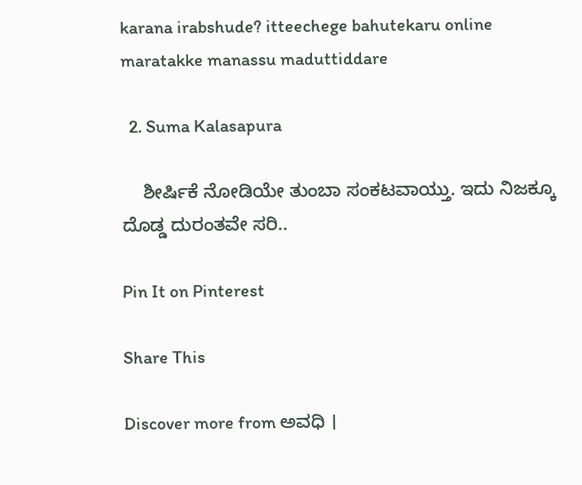karana irabshude? itteechege bahutekaru online maratakke manassu maduttiddare

  2. Suma Kalasapura

    ಶೀರ್ಷಿಕೆ ನೋಡಿಯೇ ತುಂಬಾ ಸಂಕಟವಾಯ್ತು. ಇದು ನಿಜಕ್ಕೂ ದೊಡ್ಡ ದುರಂತವೇ ಸರಿ..

Pin It on Pinterest

Share This

Discover more from ಅವಧಿ ।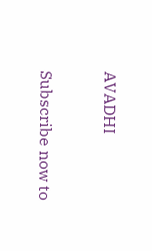AVADHI

Subscribe now to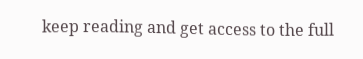keep reading and get access to the full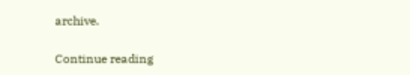archive.

Continue reading